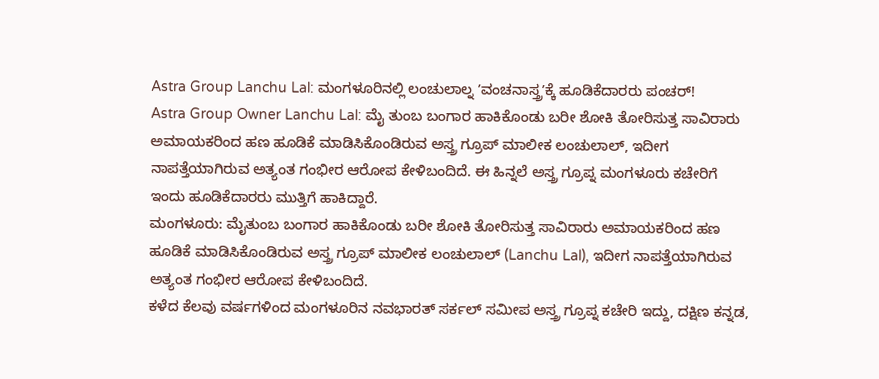Astra Group Lanchu Lal: ಮಂಗಳೂರಿನಲ್ಲಿ ಲಂಚುಲಾಲ್ನ ʼವಂಚನಾಸ್ತ್ರʼಕ್ಕೆ ಹೂಡಿಕೆದಾರರು ಪಂಚರ್!
Astra Group Owner Lanchu Lal: ಮೈ ತುಂಬ ಬಂಗಾರ ಹಾಕಿಕೊಂಡು ಬರೀ ಶೋಕಿ ತೋರಿಸುತ್ತ ಸಾವಿರಾರು ಅಮಾಯಕರಿಂದ ಹಣ ಹೂಡಿಕೆ ಮಾಡಿಸಿಕೊಂಡಿರುವ ಅಸ್ತ್ರ ಗ್ರೂಪ್ ಮಾಲೀಕ ಲಂಚುಲಾಲ್, ಇದೀಗ ನಾಪತ್ತೆಯಾಗಿರುವ ಅತ್ಯಂತ ಗಂಭೀರ ಆರೋಪ ಕೇಳಿಬಂದಿದೆ. ಈ ಹಿನ್ನಲೆ ಅಸ್ತ್ರ ಗ್ರೂಪ್ನ ಮಂಗಳೂರು ಕಚೇರಿಗೆ ಇಂದು ಹೂಡಿಕೆದಾರರು ಮುತ್ತಿಗೆ ಹಾಕಿದ್ದಾರೆ.
ಮಂಗಳೂರು: ಮೈತುಂಬ ಬಂಗಾರ ಹಾಕಿಕೊಂಡು ಬರೀ ಶೋಕಿ ತೋರಿಸುತ್ತ ಸಾವಿರಾರು ಅಮಾಯಕರಿಂದ ಹಣ ಹೂಡಿಕೆ ಮಾಡಿಸಿಕೊಂಡಿರುವ ಅಸ್ತ್ರ ಗ್ರೂಪ್ ಮಾಲೀಕ ಲಂಚುಲಾಲ್ (Lanchu Lal), ಇದೀಗ ನಾಪತ್ತೆಯಾಗಿರುವ ಅತ್ಯಂತ ಗಂಭೀರ ಆರೋಪ ಕೇಳಿಬಂದಿದೆ.
ಕಳೆದ ಕೆಲವು ವರ್ಷಗಳಿಂದ ಮಂಗಳೂರಿನ ನವಭಾರತ್ ಸರ್ಕಲ್ ಸಮೀಪ ಅಸ್ತ್ರ ಗ್ರೂಪ್ನ ಕಚೇರಿ ಇದ್ದು, ದಕ್ಷಿಣ ಕನ್ನಡ,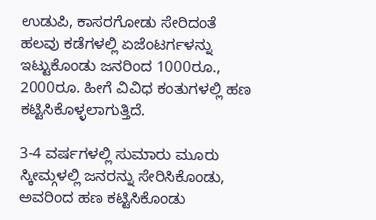ಉಡುಪಿ, ಕಾಸರಗೋಡು ಸೇರಿದಂತೆ ಹಲವು ಕಡೆಗಳಲ್ಲಿ ಏಜೆಂಟರ್ಗಳನ್ನು ಇಟ್ಟುಕೊಂಡು ಜನರಿಂದ 1000ರೂ., 2000ರೂ. ಹೀಗೆ ವಿವಿಧ ಕಂತುಗಳಲ್ಲಿ ಹಣ ಕಟ್ಟಿಸಿಕೊಳ್ಳಲಾಗುತ್ತಿದೆ.

3-4 ವರ್ಷಗಳಲ್ಲಿ ಸುಮಾರು ಮೂರು ಸ್ಕೀಮ್ಗಳಲ್ಲಿ ಜನರನ್ನು ಸೇರಿಸಿಕೊಂಡು, ಅವರಿಂದ ಹಣ ಕಟ್ಟಿಸಿಕೊಂಡು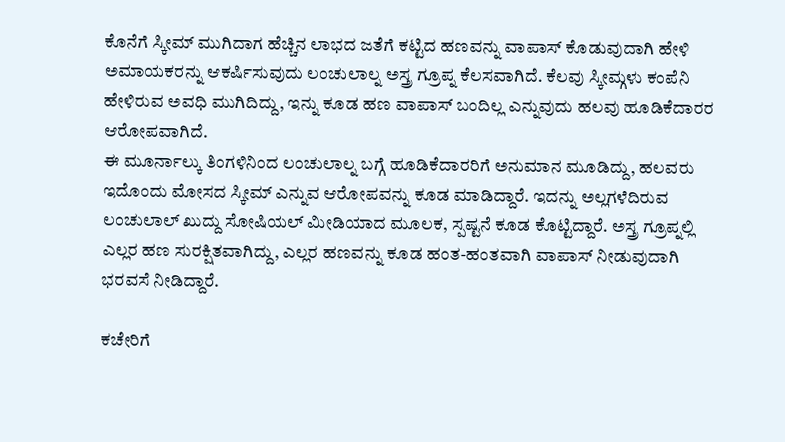ಕೊನೆಗೆ ಸ್ಕೀಮ್ ಮುಗಿದಾಗ ಹೆಚ್ಚಿನ ಲಾಭದ ಜತೆಗೆ ಕಟ್ಟಿದ ಹಣವನ್ನು ವಾಪಾಸ್ ಕೊಡುವುದಾಗಿ ಹೇಳಿ ಅಮಾಯಕರನ್ನು ಆಕರ್ಷಿಸುವುದು ಲಂಚುಲಾಲ್ನ ಅಸ್ತ್ರ ಗ್ರೂಪ್ನ ಕೆಲಸವಾಗಿದೆ. ಕೆಲವು ಸ್ಕೀಮ್ಗಳು ಕಂಪೆನಿ ಹೇಳಿರುವ ಅವಧಿ ಮುಗಿದಿದ್ದು, ಇನ್ನು ಕೂಡ ಹಣ ವಾಪಾಸ್ ಬಂದಿಲ್ಲ ಎನ್ನುವುದು ಹಲವು ಹೂಡಿಕೆದಾರರ ಆರೋಪವಾಗಿದೆ.
ಈ ಮೂರ್ನಾಲ್ಕು ತಿಂಗಳಿನಿಂದ ಲಂಚುಲಾಲ್ನ ಬಗ್ಗೆ ಹೂಡಿಕೆದಾರರಿಗೆ ಅನುಮಾನ ಮೂಡಿದ್ದು, ಹಲವರು ಇದೊಂದು ಮೋಸದ ಸ್ಕೀಮ್ ಎನ್ನುವ ಆರೋಪವನ್ನು ಕೂಡ ಮಾಡಿದ್ದಾರೆ. ಇದನ್ನು ಅಲ್ಲಗಳೆದಿರುವ ಲಂಚುಲಾಲ್ ಖುದ್ದು ಸೋಷಿಯಲ್ ಮೀಡಿಯಾದ ಮೂಲಕ, ಸ್ಪಷ್ಟನೆ ಕೂಡ ಕೊಟ್ಟಿದ್ದಾರೆ. ಅಸ್ತ್ರ ಗ್ರೂಪ್ನಲ್ಲಿ ಎಲ್ಲರ ಹಣ ಸುರಕ್ಷಿತವಾಗಿದ್ದು, ಎಲ್ಲರ ಹಣವನ್ನು ಕೂಡ ಹಂತ-ಹಂತವಾಗಿ ವಾಪಾಸ್ ನೀಡುವುದಾಗಿ ಭರವಸೆ ನೀಡಿದ್ದಾರೆ.

ಕಚೇರಿಗೆ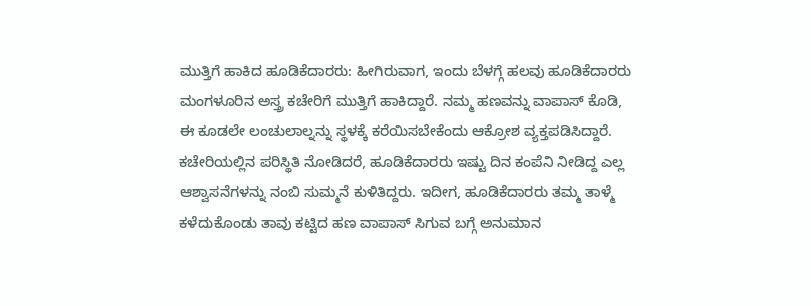ಮುತ್ತಿಗೆ ಹಾಕಿದ ಹೂಡಿಕೆದಾರರು: ಹೀಗಿರುವಾಗ, ಇಂದು ಬೆಳಗ್ಗೆ ಹಲವು ಹೂಡಿಕೆದಾರರು ಮಂಗಳೂರಿನ ಅಸ್ತ್ರ ಕಚೇರಿಗೆ ಮುತ್ತಿಗೆ ಹಾಕಿದ್ದಾರೆ. ನಮ್ಮ ಹಣವನ್ನು ವಾಪಾಸ್ ಕೊಡಿ, ಈ ಕೂಡಲೇ ಲಂಚುಲಾಲ್ನನ್ನು ಸ್ಥಳಕ್ಕೆ ಕರೆಯಿಸಬೇಕೆಂದು ಆಕ್ರೋಶ ವ್ಯಕ್ತಪಡಿಸಿದ್ದಾರೆ. ಕಚೇರಿಯಲ್ಲಿನ ಪರಿಸ್ಥಿತಿ ನೋಡಿದರೆ, ಹೂಡಿಕೆದಾರರು ಇಷ್ಟು ದಿನ ಕಂಪೆನಿ ನೀಡಿದ್ದ ಎಲ್ಲ ಆಶ್ವಾಸನೆಗಳನ್ನು ನಂಬಿ ಸುಮ್ಮನೆ ಕುಳಿತಿದ್ದರು. ಇದೀಗ, ಹೂಡಿಕೆದಾರರು ತಮ್ಮ ತಾಳ್ಮೆ ಕಳೆದುಕೊಂಡು ತಾವು ಕಟ್ಟಿದ ಹಣ ವಾಪಾಸ್ ಸಿಗುವ ಬಗ್ಗೆ ಅನುಮಾನ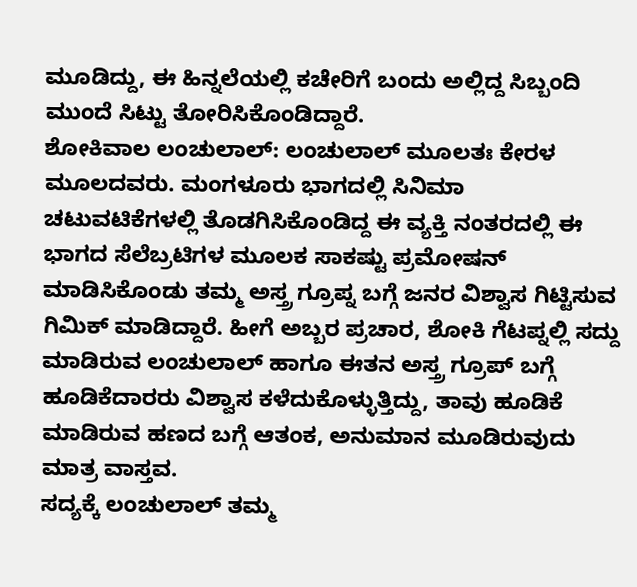ಮೂಡಿದ್ದು, ಈ ಹಿನ್ನಲೆಯಲ್ಲಿ ಕಚೇರಿಗೆ ಬಂದು ಅಲ್ಲಿದ್ದ ಸಿಬ್ಬಂದಿ ಮುಂದೆ ಸಿಟ್ಟು ತೋರಿಸಿಕೊಂಡಿದ್ದಾರೆ.
ಶೋಕಿವಾಲ ಲಂಚುಲಾಲ್: ಲಂಚುಲಾಲ್ ಮೂಲತಃ ಕೇರಳ ಮೂಲದವರು. ಮಂಗಳೂರು ಭಾಗದಲ್ಲಿ ಸಿನಿಮಾ ಚಟುವಟಿಕೆಗಳಲ್ಲಿ ತೊಡಗಿಸಿಕೊಂಡಿದ್ದ ಈ ವ್ಯಕ್ತಿ ನಂತರದಲ್ಲಿ ಈ ಭಾಗದ ಸೆಲೆಬ್ರಟಿಗಳ ಮೂಲಕ ಸಾಕಷ್ಟು ಪ್ರಮೋಷನ್ ಮಾಡಿಸಿಕೊಂಡು ತಮ್ಮ ಅಸ್ತ್ರ ಗ್ರೂಪ್ನ ಬಗ್ಗೆ ಜನರ ವಿಶ್ವಾಸ ಗಿಟ್ಟಿಸುವ ಗಿಮಿಕ್ ಮಾಡಿದ್ದಾರೆ. ಹೀಗೆ ಅಬ್ಬರ ಪ್ರಚಾರ, ಶೋಕಿ ಗೆಟಪ್ನಲ್ಲಿ ಸದ್ದು ಮಾಡಿರುವ ಲಂಚುಲಾಲ್ ಹಾಗೂ ಈತನ ಅಸ್ತ್ರ ಗ್ರೂಪ್ ಬಗ್ಗೆ ಹೂಡಿಕೆದಾರರು ವಿಶ್ವಾಸ ಕಳೆದುಕೊಳ್ಳುತ್ತಿದ್ದು, ತಾವು ಹೂಡಿಕೆ ಮಾಡಿರುವ ಹಣದ ಬಗ್ಗೆ ಆತಂಕ, ಅನುಮಾನ ಮೂಡಿರುವುದು ಮಾತ್ರ ವಾಸ್ತವ.
ಸದ್ಯಕ್ಕೆ ಲಂಚುಲಾಲ್ ತಮ್ಮ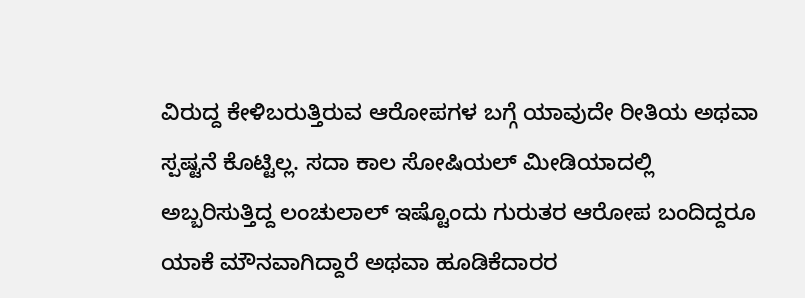ವಿರುದ್ದ ಕೇಳಿಬರುತ್ತಿರುವ ಆರೋಪಗಳ ಬಗ್ಗೆ ಯಾವುದೇ ರೀತಿಯ ಅಥವಾ ಸ್ಪಷ್ಟನೆ ಕೊಟ್ಟಿಲ್ಲ. ಸದಾ ಕಾಲ ಸೋಷಿಯಲ್ ಮೀಡಿಯಾದಲ್ಲಿ ಅಬ್ಬರಿಸುತ್ತಿದ್ದ ಲಂಚುಲಾಲ್ ಇಷ್ಟೊಂದು ಗುರುತರ ಆರೋಪ ಬಂದಿದ್ದರೂ ಯಾಕೆ ಮೌನವಾಗಿದ್ದಾರೆ ಅಥವಾ ಹೂಡಿಕೆದಾರರ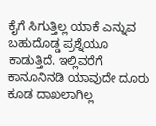ಕೈಗೆ ಸಿಗುತ್ತಿಲ್ಲ ಯಾಕೆ ಎನ್ನುವ ಬಹುದೊಡ್ಡ ಪ್ರಶ್ನೆಯೂ ಕಾಡುತ್ತಿದೆ. ಇಲ್ಲಿವರೆಗೆ ಕಾನೂನಿನಡಿ ಯಾವುದೇ ದೂರು ಕೂಡ ದಾಖಲಾಗಿಲ್ಲ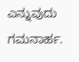ಎನ್ನುವುದು ಗಮನಾರ್ಹ.